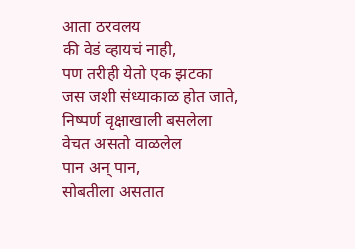आता ठरवलय
की वेडं व्हायचं नाही,
पण तरीही येतो एक झटका
जस जशी संध्याकाळ होत जाते,
निष्पर्ण वृक्षाखाली बसलेला
वेचत असतो वाळलेल
पान अन् पान,
सोबतीला असतात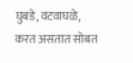घुबडे, वटवाघळे,
करत असतात सोबत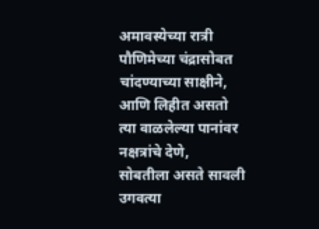अमावस्येच्या रात्री
पौणिमेच्या चंद्रासोबत
चांदण्याच्या साक्षीने,
आणि लिहीत असतो
त्या वाळलेल्या पानांवर
नक्षत्रांचे देणे,
सोबतीला असते सावली
उगवत्या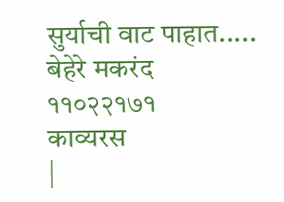सुर्याची वाट पाहात.....
बेहेरे मकरंद
११०२२१७१
काव्यरस
|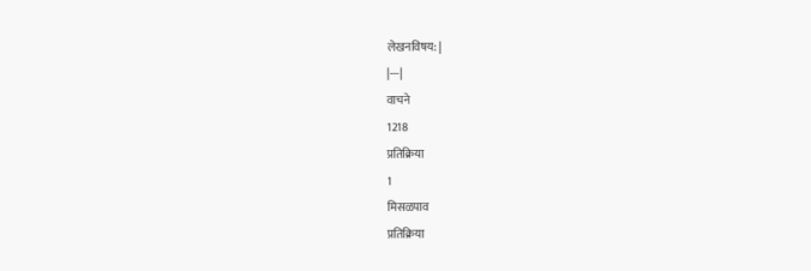लेखनविषय: |
|---|
वाचने
1218
प्रतिक्रिया
1
मिसळपाव
प्रतिक्रिया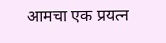आमचा एक प्रयत्न